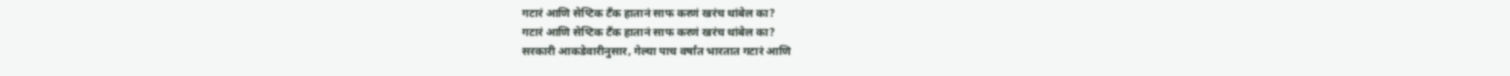गटारं आणि सेप्टिक टँक हातानं साफ करणं खरंच थांबेल का?
गटारं आणि सेप्टिक टँक हातानं साफ करणं खरंच थांबेल का?
सरकारी आकडेवारीनुसार, गेल्या पाच वर्षांत भारतात गटारं आणि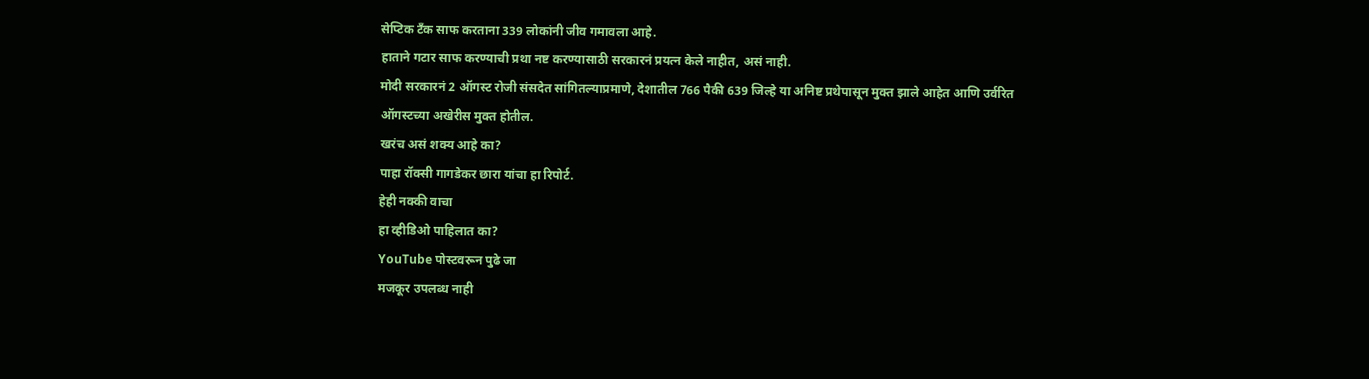सेप्टिक टँक साफ करताना 339 लोकांनी जीव गमावला आहे.
हाताने गटार साफ करण्याची प्रथा नष्ट करण्यासाठी सरकारनं प्रयत्न केले नाहीत, असं नाही.
मोदी सरकारनं 2 ऑगस्ट रोजी संसदेत सांगितल्याप्रमाणे, देशातील 766 पैकी 639 जिल्हे या अनिष्ट प्रथेपासून मुक्त झाले आहेत आणि उर्वरित ऑगस्टच्या अखेरीस मुक्त होतील.
खरंच असं शक्य आहे का?
पाहा रॉक्सी गागडेकर छारा यांचा हा रिपोर्ट.
हेही नक्की वाचा
हा व्हीडिओ पाहिलात का?
YouTube पोस्टवरून पुढे जा
मजकूर उपलब्ध नाही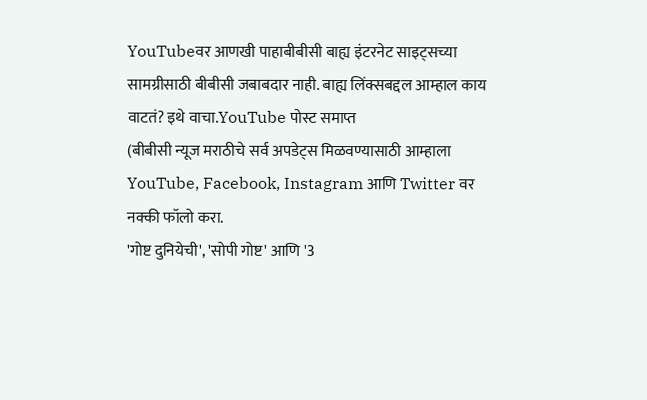YouTubeवर आणखी पाहाबीबीसी बाह्य इंटरनेट साइट्सच्या सामग्रीसाठी बीबीसी जबाबदार नाही. बाह्य लिंक्सबद्दल आम्हाल काय वाटतं? इथे वाचा.YouTube पोस्ट समाप्त
(बीबीसी न्यूज मराठीचे सर्व अपडेट्स मिळवण्यासाठी आम्हाला YouTube, Facebook, Instagram आणि Twitter वर नक्की फॉलो करा.
'गोष्ट दुनियेची', 'सोपी गोष्ट' आणि '3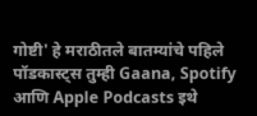गोष्टी' हे मराठीतले बातम्यांचे पहिले पॉडकास्ट्स तुम्ही Gaana, Spotify आणि Apple Podcasts इथे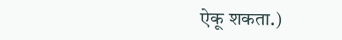ऐकू शकता.)